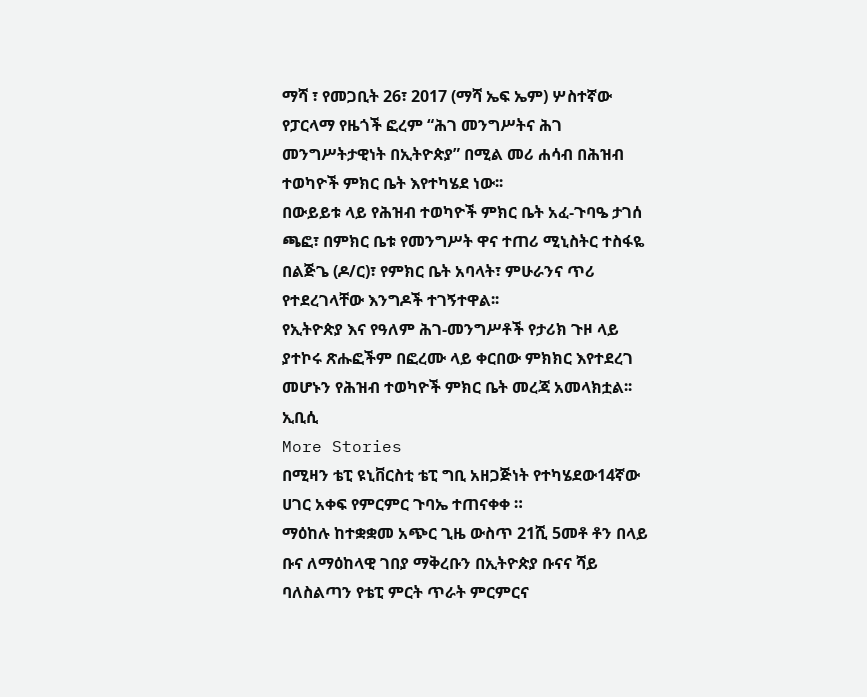ማሻ ፣ የመጋቢት 26፣ 2017 (ማሻ ኤፍ ኤም) ሦስተኛው የፓርላማ የዜጎች ፎረም “ሕገ መንግሥትና ሕገ መንግሥትታዊነት በኢትዮጵያ” በሚል መሪ ሐሳብ በሕዝብ ተወካዮች ምክር ቤት እየተካሄደ ነው፡፡
በውይይቱ ላይ የሕዝብ ተወካዮች ምክር ቤት አፈ-ጉባዔ ታገሰ ጫፎ፣ በምክር ቤቱ የመንግሥት ዋና ተጠሪ ሚኒስትር ተስፋዬ በልጅጌ (ዶ/ር)፣ የምክር ቤት አባላት፣ ምሁራንና ጥሪ የተደረገላቸው እንግዶች ተገኝተዋል፡፡
የኢትዮጵያ እና የዓለም ሕገ-መንግሥቶች የታሪክ ጉዞ ላይ ያተኮሩ ጽሑፎችም በፎረሙ ላይ ቀርበው ምክክር እየተደረገ መሆኑን የሕዝብ ተወካዮች ምክር ቤት መረጃ አመላክቷል፡፡
ኢቢሲ
More Stories
በሚዛን ቴፒ ዩኒቨርስቲ ቴፒ ግቢ አዘጋጅነት የተካሄደው14ኛው ሀገር አቀፍ የምርምር ጉባኤ ተጠናቀቀ ።
ማዕከሉ ከተቋቋመ አጭር ጊዜ ውስጥ 21ሺ 5መቶ ቶን በላይ ቡና ለማዕከላዊ ገበያ ማቅረቡን በኢትዮጵያ ቡናና ሻይ ባለስልጣን የቴፒ ምርት ጥራት ምርምርና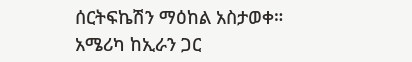ሰርትፍኬሽን ማዕከል አስታወቀ።
አሜሪካ ከኢራን ጋር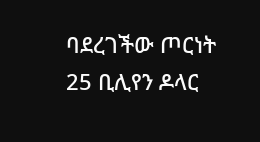ባደረገችው ጦርነት 25 ቢሊየን ዶላር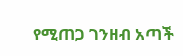የሚጠጋ ገንዘብ አጣች